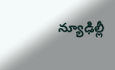న్యూఢిల్లీ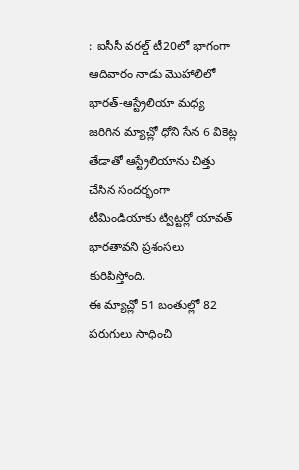: ఐసీసీ వరల్డ్ టీ20లో భాగంగా ఆదివారం నాడు మొహాలిలో భారత్-ఆస్ట్రేలియా మధ్య జరిగిన మ్యాచ్లో ధోని సేన 6 వికెట్ల తేడాతో ఆస్ట్రేలియాను చిత్తు చేసిన సందర్భంగా టీమిండియాకు ట్విట్టర్లో యావత్ భారతావని ప్రశంసలు కురిపిస్తోంది.
ఈ మ్యాచ్లో 51 బంతుల్లో 82 పరుగులు సాధించి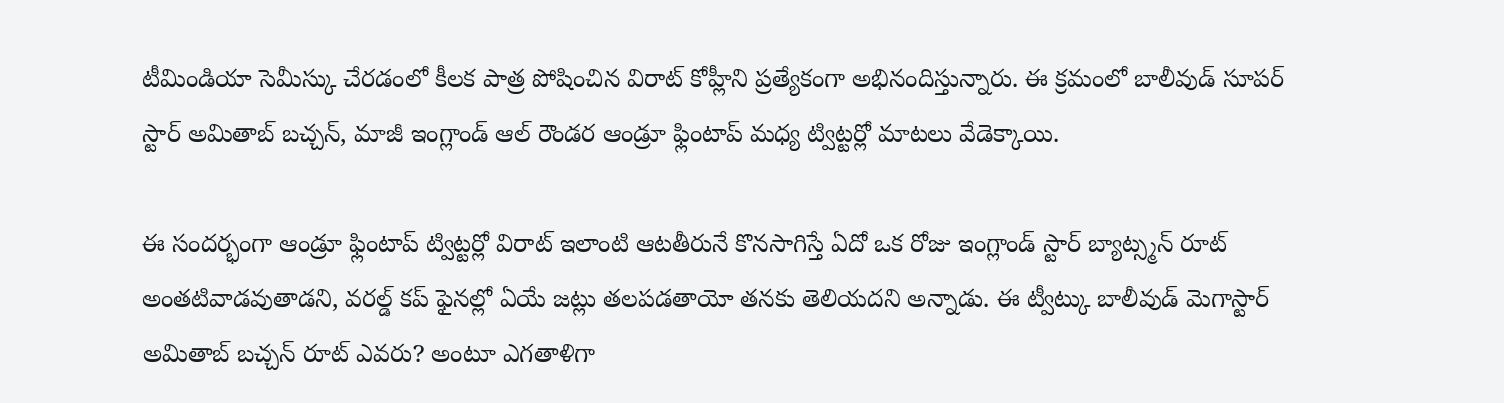టీమిండియా సెమీస్కు చేరడంలో కీలక పాత్ర పోషించిన విరాట్ కోహ్లీని ప్రత్యేకంగా అభినందిస్తున్నారు. ఈ క్రమంలో బాలీవుడ్ సూపర్ స్టార్ అమితాబ్ బచ్చన్, మాజీ ఇంగ్లాండ్ ఆల్ రౌండర ఆండ్రూ ఫ్లింటాప్ మధ్య ట్విట్టర్లో మాటలు వేడెక్కాయి.

ఈ సందర్భంగా ఆండ్రూ ఫ్లింటాప్ ట్విట్టర్లో విరాట్ ఇలాంటి ఆటతీరునే కొనసాగిస్తే ఏదో ఒక రోజు ఇంగ్లాండ్ స్టార్ బ్యాట్స్మన్ రూట్ అంతటివాడవుతాడని, వరల్డ్ కప్ ఫైనల్లో ఏయే జట్లు తలపడతాయో తనకు తెలియదని అన్నాడు. ఈ ట్వీట్కు బాలీవుడ్ మెగాస్టార్ అమితాబ్ బచ్చన్ రూట్ ఎవరు? అంటూ ఎగతాళిగా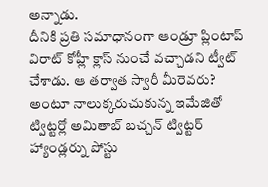అన్నాడు.
దీనికి ప్రతి సమాధానంగా ఆండ్రూ ప్లింటాప్ విరాట్ కోహ్లీ క్లాస్ నుంచే వచ్చాడని ట్వీట్ చేశాడు. ఆ తర్వాత స్వారీ మీరెవరు? అంటూ నాలుక్కరుచుకున్న ఇమేజితో ట్విట్టర్లో అమితాబ్ బచ్చన్ ట్విట్టర్ హ్యాండ్లర్ను పోస్టు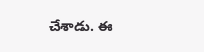చేశాడు. ఈ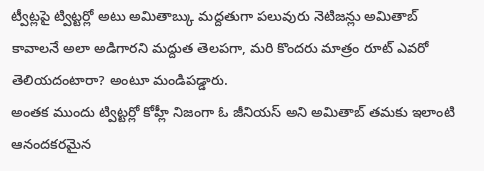ట్వీట్లపై ట్విట్టర్లో అటు అమితాబ్కు మద్దతుగా పలువురు నెటిజన్లు అమితాబ్ కావాలనే అలా అడిగారని మద్దుత తెలపగా, మరి కొందరు మాత్రం రూట్ ఎవరో తెలియదంటారా? అంటూ మండిపడ్డారు.
అంతక ముందు ట్విట్టర్లో కోహ్లీ నిజంగా ఓ జీనియస్ అని అమితాబ్ తమకు ఇలాంటి ఆనందకరమైన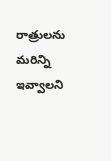రాత్రులను మరిన్ని ఇవ్వాలని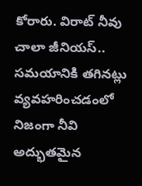కోరారు. విరాట్ నీవు చాలా జీనియస్.. సమయానికి తగినట్లు వ్యవహరించడంలో నిజంగా నీవి అద్భుతమైన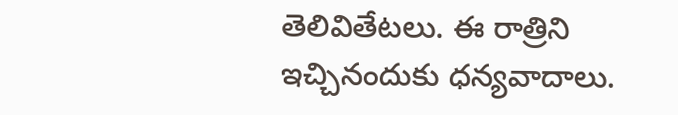తెలివితేటలు. ఈ రాత్రిని ఇచ్చినందుకు ధన్యవాదాలు.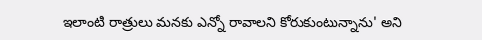ఇలాంటి రాత్రులు మనకు ఎన్నో రావాలని కోరుకుంటున్నాను' అని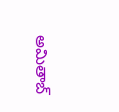అమితాబ్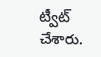ట్వీట్ చేశారు.